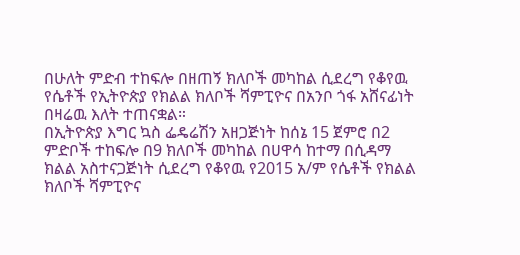በሁለት ምድብ ተከፍሎ በዘጠኝ ክለቦች መካከል ሲደረግ የቆየዉ የሴቶች የኢትዮጵያ የክልል ክለቦች ሻምፒዮና በአንቦ ጎፋ አሸናፊነት በዛሬዉ እለት ተጠናቋል።
በኢትዮጵያ እግር ኳስ ፌዴሬሽን አዘጋጅነት ከሰኔ 15 ጀምሮ በ2 ምድቦች ተከፍሎ በ9 ክለቦች መካከል በሀዋሳ ከተማ በሲዳማ ክልል አስተናጋጅነት ሲደረግ የቆየዉ የ2015 አ/ም የሴቶች የክልል ክለቦች ሻምፒዮና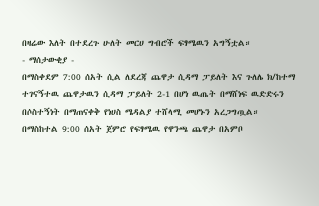በዛሬው እለት በተደረጉ ሁለት መርሀ ግብሮች ፍፃሜዉን አግኝቷል።
- ማሰታውቂያ -
በማስቀደም 7:00 ሰአት ሲል ለደረጃ ጨዋታ ሲዳማ ፓይለት እና ጉለሌ ክ/ከተማ ተገናኝተዉ ጨዋታዉን ሲዳማ ፓይለት 2-1 በሆነ ዉጤት በማሸነፍ ዉድድሩን በሶስተኝነት በማጠናቀቅ የነሀስ ሜዳልያ ተሸላሚ መሆኑን አረጋግጧል።
በማስከተል 9:00 ሰአት ጀምሮ የፍፃሜዉ የዋንጫ ጨዋታ በአምቦ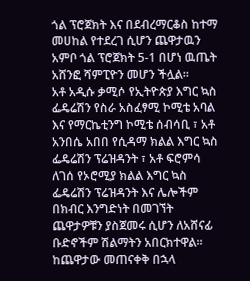ጎል ፕሮጀክት እና በደብረማርቆስ ከተማ መሀከል የተደረገ ሲሆን ጨዋታዉን አምቦ ጎል ፕሮጀክት 5-1 በሆነ ዉጤት አሸንፎ ሻምፒዮን መሆን ችሏል።
አቶ አዲሱ ቃሚሶ የኢትዮጵያ እግር ኳስ ፌዴሬሽን የስራ አስፈፃሚ ኮሚቴ አባል እና የማርኬቲንግ ኮሚቴ ሰብሳቢ ፣ አቶ አንበሴ አበበ የሲዳማ ክልል እግር ኳስ ፌዴሬሽን ፕሬዝዳንት ፣ አቶ ፍሮምሳ ለገሰ የኦሮሚያ ክልል እግር ኳስ ፌዴሬሽን ፕሬዝዳንት እና ሌሎችም በክብር እንግድነት በመገኘት ጨዋታዎቹን ያስጀመሩ ሲሆን ለአሸናፊ ቡድኖችም ሽልማትን አበርክተዋል።
ከጨዋታው መጠናቀቅ በኋላ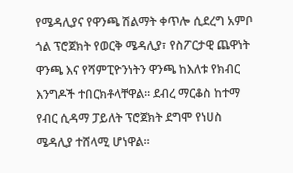የሜዳሊያና የዋንጫ ሽልማት ቀጥሎ ሲደረግ አምቦ ጎል ፕሮጀክት የወርቅ ሜዳሊያ፣ የስፖርታዊ ጨዋነት ዋንጫ እና የሻምፒዮንነትን ዋንጫ ከእለቱ የክብር እንግዶች ተበርክቶላቸዋል። ደብረ ማርቆስ ከተማ የብር ሲዳማ ፓይለት ፕሮጀክት ደግሞ የነሀስ ሜዳሊያ ተሸላሚ ሆነዋል።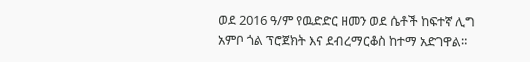ወደ 2016 ዓ/ም የዉድድር ዘመን ወደ ሴቶች ከፍተኛ ሊግ አምቦ ጎል ፕሮጀክት እና ደብረማርቆስ ከተማ አድገዋል።